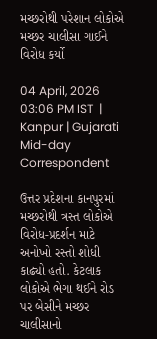મચ્છરોથી પરેશાન લોકોએ મચ્છર ચાલીસા ગાઈને વિરોધ કર્યો

04 April, 2026 03:06 PM IST  |  Kanpur | Gujarati Mid-day Correspondent

ઉત્તર પ્રદેશના કાનપુરમાં મચ્છરોથી ત્રસ્ત લોકોએ વિરોધ-પ્રદર્શન માટે અનોખો રસ્તો શોધી કાઢ્યો હતો. કેટલાક લોકોએ ભેગા થઈને રોડ પર બેસીને મચ્છર ચાલીસાનો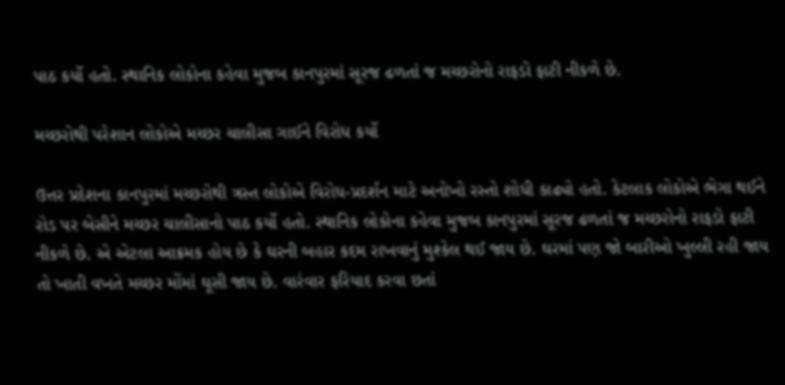પાઠ કર્યો હતો. સ્થાનિક લોકોના કહેવા મુજબ કાનપુરમાં સૂરજ ઢળતાં જ મચ્છરોનો રાફડો ફાટી નીકળે છે.

મચ્છરોથી પરેશાન લોકોએ મચ્છર ચાલીસા ગાઈને વિરોધ કર્યો

ઉત્તર પ્રદેશના કાનપુરમાં મચ્છરોથી ત્રસ્ત લોકોએ વિરોધ-પ્રદર્શન માટે અનોખો રસ્તો શોધી કાઢ્યો હતો. કેટલાક લોકોએ ભેગા થઈને રોડ પર બેસીને મચ્છર ચાલીસાનો પાઠ કર્યો હતો. સ્થાનિક લોકોના કહેવા મુજબ કાનપુરમાં સૂરજ ઢળતાં જ મચ્છરોનો રાફડો ફાટી નીકળે છે. એ એટલા આક્રમક હોય છે કે ઘરની બહાર કદમ રાખવાનું મુશ્કેલ થઈ જાય છે. ઘરમાં પણ જો બારીઓ ખુલ્લી રહી જાય તો ખાતી વખતે મચ્છર મોંમાં ઘૂસી જાય છે. વારંવાર ફરિયાદ કરવા છતાં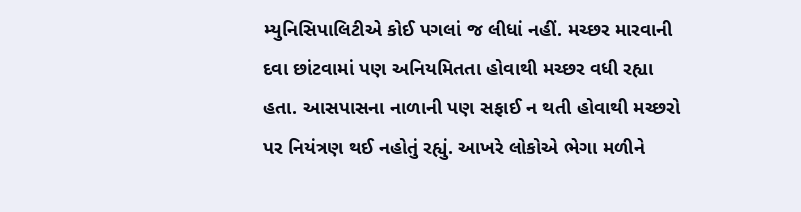મ્યુનિસિપાલિટીએ કોઈ પગલાં જ લીધાં નહીં. મચ્છર મારવાની દવા છાંટવામાં પણ અનિયમિતતા હોવાથી મચ્છર વધી રહ્યા હતા. આસપાસના નાળાની પણ સફાઈ ન થતી હોવાથી મચ્છરો પર નિયંત્રણ થઈ નહોતું રહ્યું. આખરે લોકોએ ભેગા મળીને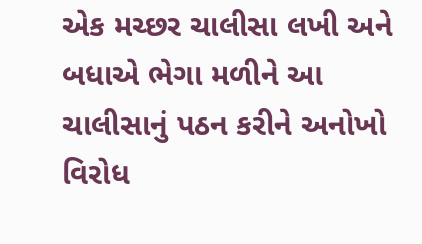એક મચ્છર ચાલીસા લખી અને બધાએ ભેગા મળીને આ ચાલીસાનું પઠન કરીને અનોખો વિરોધ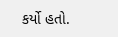કર્યો હતો.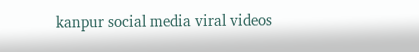kanpur social media viral videos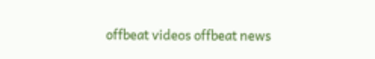offbeat videos offbeat news